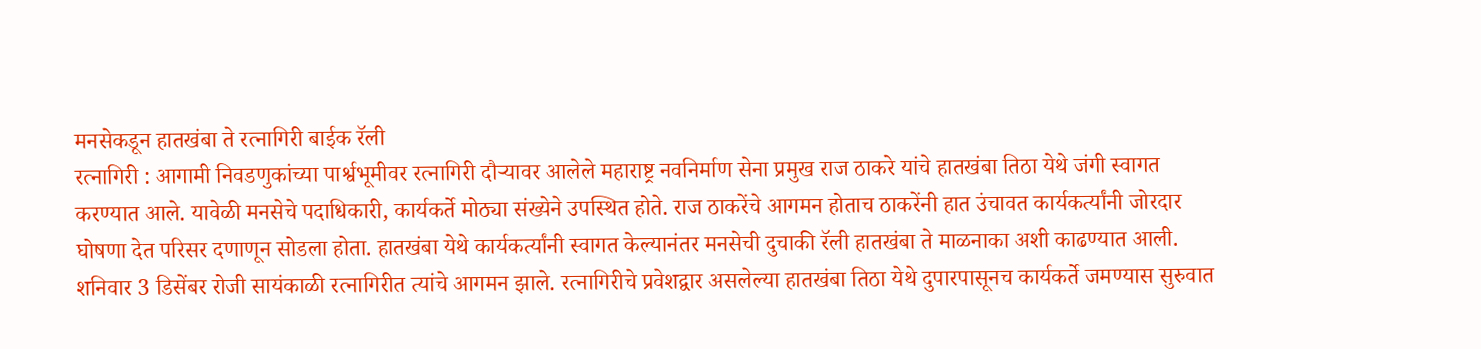मनसेकडून हातखंबा ते रत्नागिरी बाईक रॅली
रत्नागिरी : आगामी निवडणुकांच्या पार्श्वभूमीवर रत्नागिरी दौऱ्यावर आलेले महाराष्ट्र नवनिर्माण सेना प्रमुख राज ठाकरे यांचे हातखंबा तिठा येथे जंगी स्वागत करण्यात आले. यावेळी मनसेचे पदाधिकारी, कार्यकर्ते मोठ्या संख्येने उपस्थित होते. राज ठाकरेंचे आगमन होताच ठाकरेंनी हात उंचावत कार्यकर्त्यांनी जोरदार घोषणा देत परिसर दणाणून सोडला होता. हातखंबा येथे कार्यकर्त्यांनी स्वागत केल्यानंतर मनसेची दुचाकी रॅली हातखंबा ते माळनाका अशी काढण्यात आली.
शनिवार 3 डिसेंबर रोजी सायंकाळी रत्नागिरीत त्यांचे आगमन झाले. रत्नागिरीचे प्रवेशद्वार असलेल्या हातखंबा तिठा येथे दुपारपासूनच कार्यकर्ते जमण्यास सुरुवात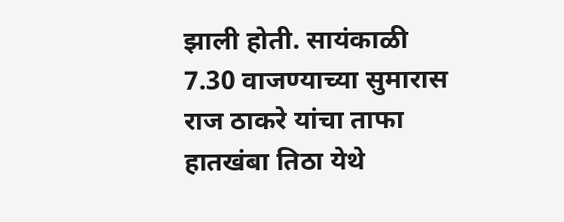झाली होती. सायंकाळी 7.30 वाजण्याच्या सुमारास राज ठाकरे यांचा ताफा हातखंबा तिठा येथे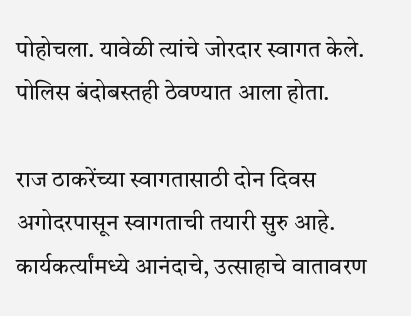पोहोचला. यावेळी त्यांचे जोरदार स्वागत केले. पोलिस बंदोबस्तही ठेवण्यात आला होता.

राज ठाकरेंच्या स्वागतासाठी दोन दिवस अगोदरपासून स्वागताची तयारी सुरु आहे. कार्यकर्त्यांमध्ये आनंदाचे, उत्साहाचे वातावरण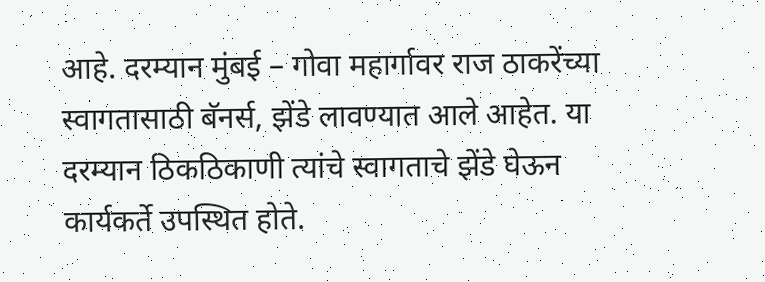आहे. दरम्यान मुंबई – गोवा महार्गावर राज ठाकरेंच्या स्वागतासाठी बॅनर्स, झेंडे लावण्यात आले आहेत. या दरम्यान ठिकठिकाणी त्यांचे स्वागताचे झेंडे घेऊन कार्यकर्ते उपस्थित होते.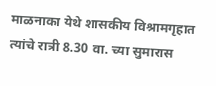माळनाका येथे शासकीय विश्रामगृहात त्यांचे रात्री 8.30 वा. च्या सुमारास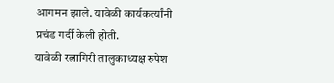आगमन झाले. यावेळी कार्यकर्त्यांनी प्रचंड गर्दी केली होती.
यावेळी रत्नागिरी तालुकाध्यक्ष रुपेश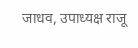जाधव, उपाध्यक्ष राजू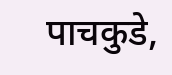पाचकुडे,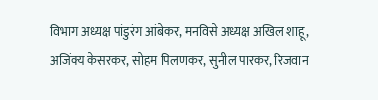विभाग अध्यक्ष पांडुरंग आंबेकर, मनविसे अध्यक्ष अखिल शाहू, अजिंक्य केसरकर, सोहम पिलणकर, सुनील पारकर, रिजवान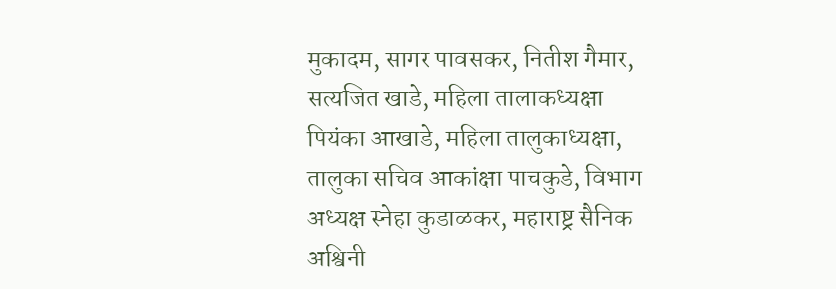मुकादम, सागर पावसकर, नितीश गैमार, सत्यजित खाडे, महिला तालाकध्यक्षा पियंका आखाडे, महिला तालुकाध्यक्षा, तालुका सचिव आकांक्षा पाचकुडे, विभाग अध्यक्ष स्नेहा कुडाळकर, महाराष्ट्र सैनिक अश्विनी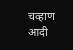चव्हाण आदी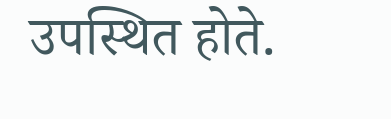उपस्थित होते.